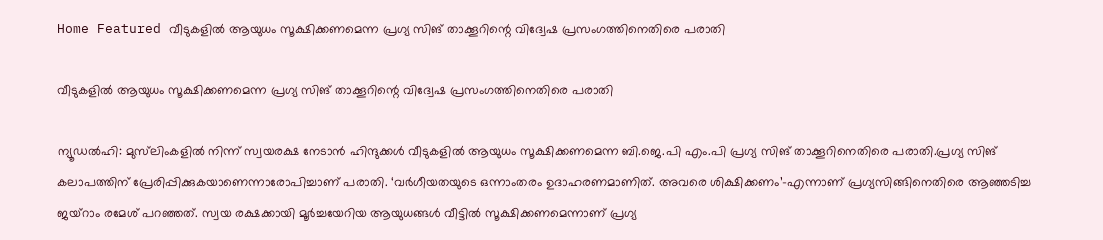Home Featured വീടുകളില്‍ ആയുധം സൂക്ഷിക്കണമെന്ന പ്രഗ്യ സിങ് താക്കൂറിന്റെ വിദ്വേഷ പ്രസംഗത്തിനെതിരെ പരാതി

വീടുകളില്‍ ആയുധം സൂക്ഷിക്കണമെന്ന പ്രഗ്യ സിങ് താക്കൂറിന്റെ വിദ്വേഷ പ്രസംഗത്തിനെതിരെ പരാതി

ന്യൂഡല്‍ഹി: മുസ്‍ലിംകളില്‍ നിന്ന് സ്വയരക്ഷ നേടാന്‍ ഹിന്ദുക്കള്‍ വീടുകളില്‍ ആയുധം സൂക്ഷിക്കണമെന്ന ബി.ജെ.പി എം.പി പ്രഗ്യ സിങ് താക്കൂറിനെതിരെ പരാതി.പ്രഗ്യ സിങ് കലാപത്തിന് പ്രേരിപ്പിക്കുകയാണെന്നാരോപിച്ചാണ് പരാതി. ‘വര്‍ഗീയതയുടെ ഒന്നാംതരം ഉദാഹരണമാണിത്. അവരെ ശിക്ഷിക്കണം’-എന്നാണ് പ്രഗ്യസിങ്ങിനെതിരെ ആഞ്ഞടിച്ച ജയ്റാം രമേശ് പറഞ്ഞത്. സ്വയ രക്ഷക്കായി മൂര്‍ച്ചയേറിയ ആയുധങ്ങള്‍ വീട്ടില്‍ സൂക്ഷിക്കണമെന്നാണ് പ്രഗ്യ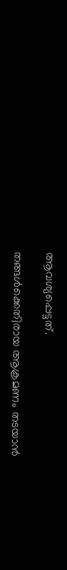ആവശ്യപ്പെട്ടത്.

തങ്ങള്‍ക്കെതിരായ ആക്രമണം തടയാന്‍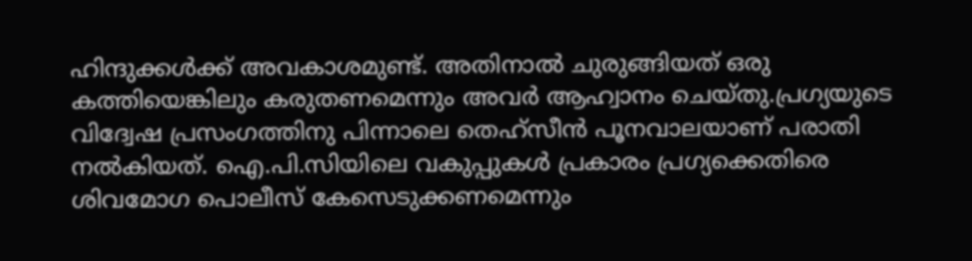ഹിന്ദുക്കള്‍ക്ക് അവകാശമുണ്ട്. അതിനാല്‍ ചുരുങ്ങിയത് ഒരു കത്തിയെങ്കിലും കരുതണമെന്നും അവര്‍ ആഹ്വാനം ചെയ്തു.പ്രഗ്യയുടെ വിദ്വേഷ പ്രസംഗത്തിനു പിന്നാലെ തെഹ്സീന്‍ പൂനവാലയാണ് പരാതി നല്‍കിയത്. ഐ.പി.സിയിലെ വകുപ്പുകള്‍ പ്രകാരം പ്രഗ്യക്കെതിരെ ശിവമോഗ പൊലീസ് കേസെടുക്കണമെന്നും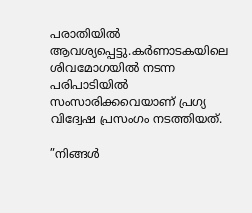പരാതിയില്‍ ആവശ്യപ്പെട്ടു.കര്‍ണാടകയിലെ ശിവമോഗയില്‍ നടന്ന പരിപാടിയില്‍ സംസാരിക്കവെയാണ് പ്രഗ്യ വിദ്വേഷ പ്രസംഗം നടത്തിയത്.

”നിങ്ങള്‍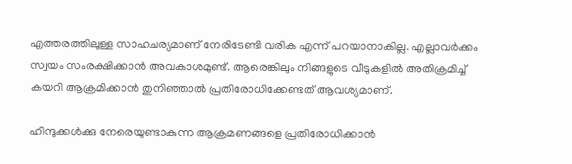എത്തരത്തിലുള്ള സാഹചര്യമാണ് നേരിടേണ്ടി വരിക എന്ന് പറയാനാകില്ല. എല്ലാവര്‍ക്കം സ്വയം സംരക്ഷിക്കാന്‍ അവകാശമുണ്ട്. ആരെങ്കിലും നിങ്ങളുടെ വീടുകളില്‍ അതിക്രമിച്ച്‌ കയറി ആക്രമിക്കാന്‍ തുനിഞ്ഞാല്‍ പ്രതിരോധിക്കേണ്ടത് ആവശ്യമാണ്.

ഹിന്ദുക്കള്‍ക്കു നേരെയുണ്ടാകുന്ന ആക്രമണങ്ങളെ പ്രതിരോധിക്കാന്‍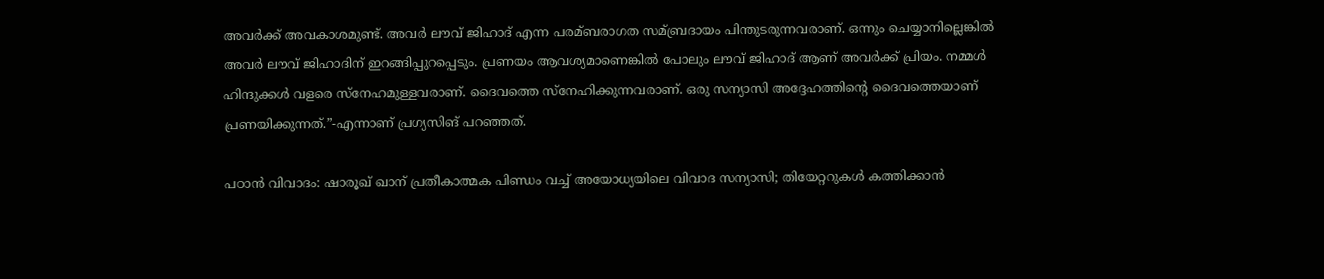അവര്‍ക്ക് അവകാശമുണ്ട്. അവര്‍ ലൗവ് ജിഹാദ് എന്ന പരമ്ബരാഗത സമ്ബ്രദായം പിന്തുടരുന്നവരാണ്. ഒന്നും ചെയ്യാനില്ലെങ്കില്‍ അവര്‍ ലൗവ് ജിഹാദിന് ഇറങ്ങിപ്പുറപ്പെടും. പ്രണയം ആവശ്യമാണെങ്കില്‍ പോലും ലൗവ് ജിഹാദ് ആണ് അവര്‍ക്ക് പ്രിയം. നമ്മള്‍ ഹിന്ദുക്കള്‍ വളരെ സ്നേഹമുള്ളവരാണ്. ദൈവത്തെ സ്നേഹിക്കുന്നവരാണ്. ഒരു സന്യാസി അദ്ദേഹത്തിന്റെ ദൈവത്തെയാണ് പ്രണയിക്കുന്നത്.”-എന്നാണ് പ്രഗ്യസിങ് പറഞ്ഞത്.

പഠാന്‍ വിവാദം: ഷാരൂഖ് ഖാന് പ്രതീകാത്മക പിണ്ഡം വച്ച്‌ അയോധ്യയിലെ വിവാദ സന്യാസി; തിയേറ്ററുകള്‍ കത്തിക്കാന്‍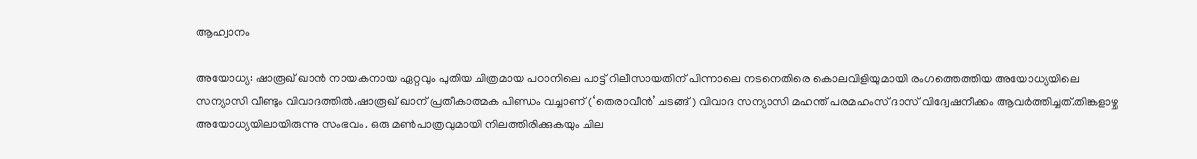ആഹ്വാനം

അയോധ്യ: ഷാരൂഖ് ഖാന്‍ നായകനായ ഏറ്റവും പുതിയ ചിത്രമായ പഠാനിലെ പാട്ട് റിലീസായതിന് പിന്നാലെ നടനെതിരെ കൊലവിളിയുമായി രംഗത്തെത്തിയ അയോധ്യയിലെ സന്യാസി വീണ്ടും വിവാദത്തില്‍.ഷാരൂഖ് ഖാന് പ്രതീകാത്മക പിണ്ഡം വച്ചാണ് (‘തെരാവീന്‍’ ചടങ്ങ്) വിവാദ സന്യാസി മഹന്ത് പരമഹംസ് ദാസ് വിദ്വേഷനീക്കം ആവര്‍ത്തിച്ചത്.തിങ്കളാഴ്ച അയോധ്യയിലായിരുന്നു സംഭവം. ഒരു മണ്‍പാത്രവുമായി നിലത്തിരിക്കുകയും ചില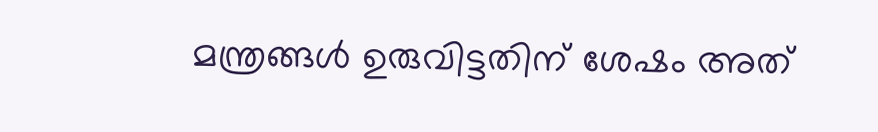മന്ത്രങ്ങള്‍ ഉരുവിട്ടതിന് ശേഷം അത്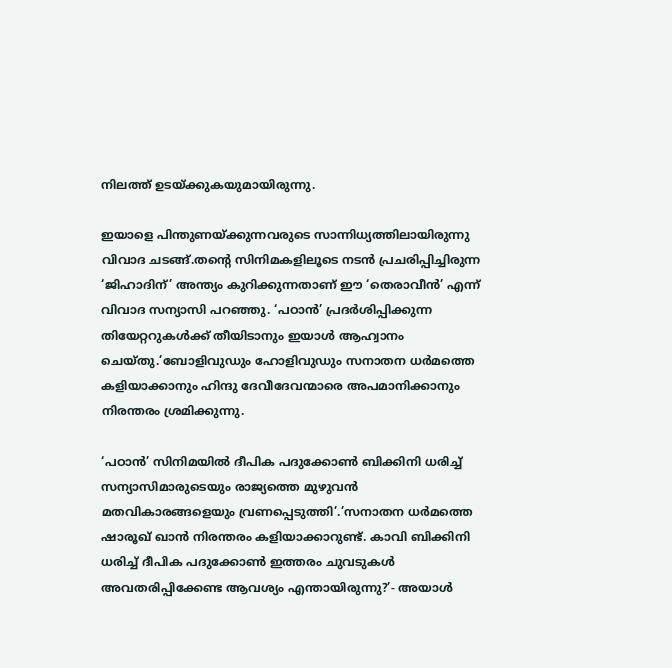നിലത്ത് ഉടയ്ക്കുകയുമായിരുന്നു.

ഇയാളെ പിന്തുണയ്ക്കുന്നവരുടെ സാന്നിധ്യത്തിലായിരുന്നു വിവാദ ചടങ്ങ്.തന്റെ സിനിമകളിലൂടെ നടന്‍ പ്രചരിപ്പിച്ചിരുന്ന ‘ജിഹാദിന്’ അന്ത്യം കുറിക്കുന്നതാണ് ഈ ‘തെരാവീന്‍’ എന്ന് വിവാദ സന്യാസി പറഞ്ഞു. ‘പഠാന്‍’ പ്രദര്‍ശിപ്പിക്കുന്ന തിയേറ്ററുകള്‍ക്ക് തീയിടാനും ഇയാള്‍ ആഹ്വാനം ചെയ്തു.’ബോളിവുഡും ഹോളിവുഡും സനാതന ധര്‍മത്തെ കളിയാക്കാനും ഹിന്ദു ദേവീദേവന്മാരെ അപമാനിക്കാനും നിരന്തരം ശ്രമിക്കുന്നു.

‘പഠാന്‍’ സിനിമയില്‍ ദീപിക പദുക്കോണ്‍ ബിക്കിനി ധരിച്ച്‌ സന്യാസിമാരുടെയും രാജ്യത്തെ മുഴുവന്‍ മതവികാരങ്ങളെയും വ്രണപ്പെടുത്തി’.’സനാതന ധര്‍മത്തെ ഷാരൂഖ് ഖാന്‍ നിരന്തരം കളിയാക്കാറുണ്ട്. കാവി ബിക്കിനി ധരിച്ച്‌ ദീപിക പദുക്കോണ്‍ ഇത്തരം ചുവടുകള്‍ അവതരിപ്പിക്കേണ്ട ആവശ്യം എന്തായിരുന്നു?’- അയാള്‍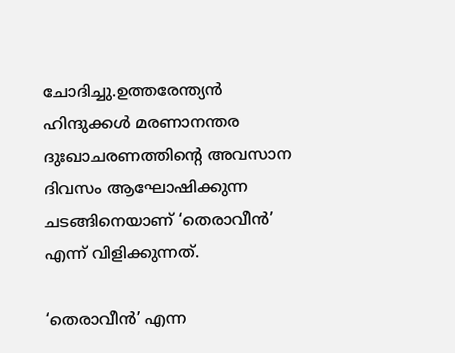ചോദിച്ചു.ഉത്തരേന്ത്യന്‍ ഹിന്ദുക്കള്‍ മരണാനന്തര ദുഃഖാചരണത്തിന്റെ അവസാന ദിവസം ആഘോഷിക്കുന്ന ചടങ്ങിനെയാണ് ‘തെരാവീന്‍’ എന്ന് വിളിക്കുന്നത്.

‘തെരാവീന്‍’ എന്ന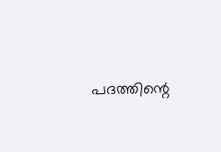പദത്തിന്റെ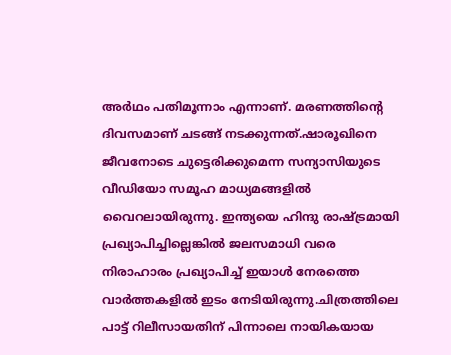അര്‍ഥം പതിമൂന്നാം എന്നാണ്. മരണത്തിന്റെ ദിവസമാണ് ചടങ്ങ് നടക്കുന്നത്.ഷാരൂഖിനെ ജീവനോടെ ചുട്ടെരിക്കുമെന്ന സന്യാസിയുടെ വീഡിയോ സമൂഹ മാധ്യമങ്ങളില്‍ വൈറലായിരുന്നു. ഇന്ത്യയെ ഹിന്ദു രാഷ്ട്രമായി പ്രഖ്യാപിച്ചില്ലെങ്കില്‍ ജലസമാധി വരെ നിരാഹാരം പ്രഖ്യാപിച്ച്‌ ഇയാള്‍ നേരത്തെ വാര്‍ത്തകളില്‍ ഇടം നേടിയിരുന്നു.ചിത്രത്തിലെ പാട്ട് റിലീസായതിന് പിന്നാലെ നായികയായ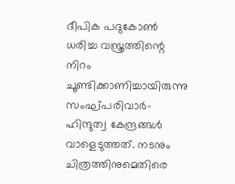ദീപിക പദുകോണ്‍ ധരിച്ച വസ്ത്രത്തിന്റെ നിറം ചൂണ്ടിക്കാണിച്ചായിരുന്നു സംഘ്പരിവാര്‍- ഹിന്ദുത്വ കേന്ദ്രങ്ങള്‍ വാളെടുത്തത്. നടനും ചിത്രത്തിനുമെതിരെ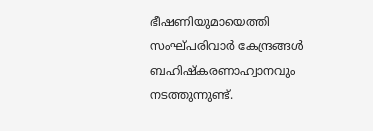ഭീഷണിയുമായെത്തി സംഘ്പരിവാര്‍ കേന്ദ്രങ്ങള്‍ ബഹിഷ്‌കരണാഹ്വാനവും നടത്തുന്നുണ്ട്.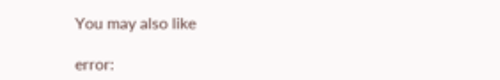You may also like

error: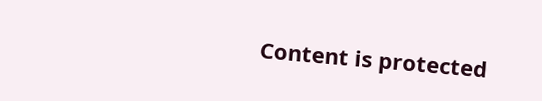Content is protected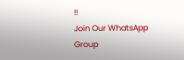!!
Join Our WhatsApp Group